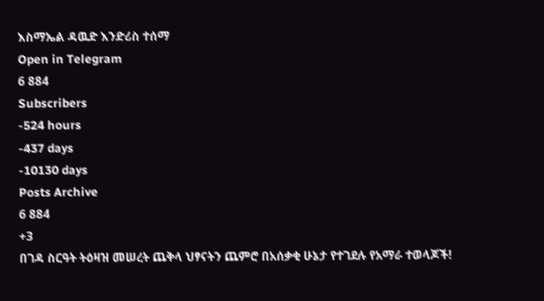እስማኤል ዳዉድ እንድሪስ ተሰማ
Open in Telegram
6 884
Subscribers
-524 hours
-437 days
-10130 days
Posts Archive
6 884
+3
በገዳ ስርዓት ትዕዛዝ መሠረት ጨቅላ ህፃናትን ጨምሮ በአሰቃቂ ሁኔታ የተገደሉ የአማራ ተወላጆች!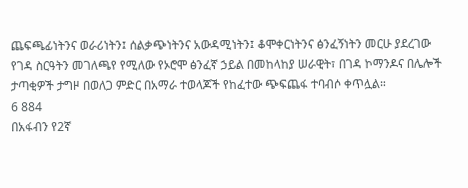ጨፍጫፊነትንና ወራሪነትን፤ ሰልቃጭነትንና አውዳሚነትን፤ ቆሞቀርነትንና ፅንፈኝነትን መርሁ ያደረገው የገዳ ስርዓትን መገለጫየ የሚለው የኦሮሞ ፅንፈኛ ኃይል በመከላከያ ሠራዊት፣ በገዳ ኮማንዶና በሌሎች ታጣቂዎች ታግዞ በወለጋ ምድር በአማራ ተወላጆች የከፈተው ጭፍጨፋ ተባብሶ ቀጥሏል።
6 884
በአፋብን የ2ኛ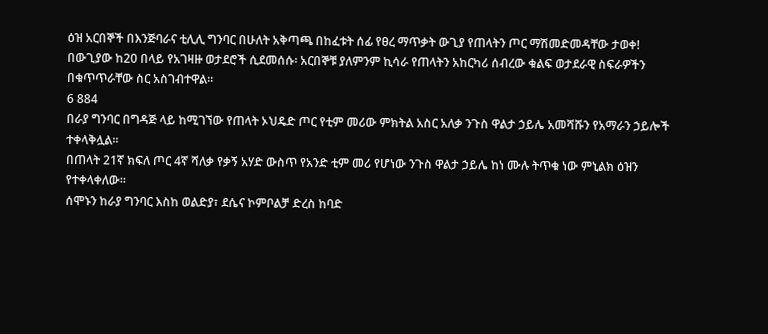ዕዝ አርበኞች በእንጅባራና ቲሊሊ ግንባር በሁለት አቅጣጫ በከፈቱት ሰፊ የፀረ ማጥቃት ውጊያ የጠላትን ጦር ማሽመድመዳቸው ታወቀ!
በውጊያው ከ20 በላይ የአገዛዙ ወታደሮች ሲደመሰሱ፡ አርበኞቹ ያለምንም ኪሳራ የጠላትን አከርካሪ ሰብረው ቁልፍ ወታደራዊ ስፍራዎችን በቁጥጥራቸው ስር አስገብተዋል።
6 884
በራያ ግንባር በግዳጅ ላይ ከሚገኘው የጠላት ኦህዴድ ጦር የቲም መሪው ምክትል አስር አለቃ ንጉስ ዋልታ ኃይሌ አመሻሹን የአማራን ኃይሎች ተቀላቅሏል።
በጠላት 21ኛ ክፍለ ጦር 4ኛ ሻለቃ የቃኝ አሃድ ውስጥ የአንድ ቲም መሪ የሆነው ንጉስ ዋልታ ኃይሌ ከነ ሙሉ ትጥቁ ነው ምኒልክ ዕዝን የተቀላቀለው።
ሰሞኑን ከራያ ግንባር እስከ ወልድያ፣ ደሴና ኮምቦልቻ ድረስ ከባድ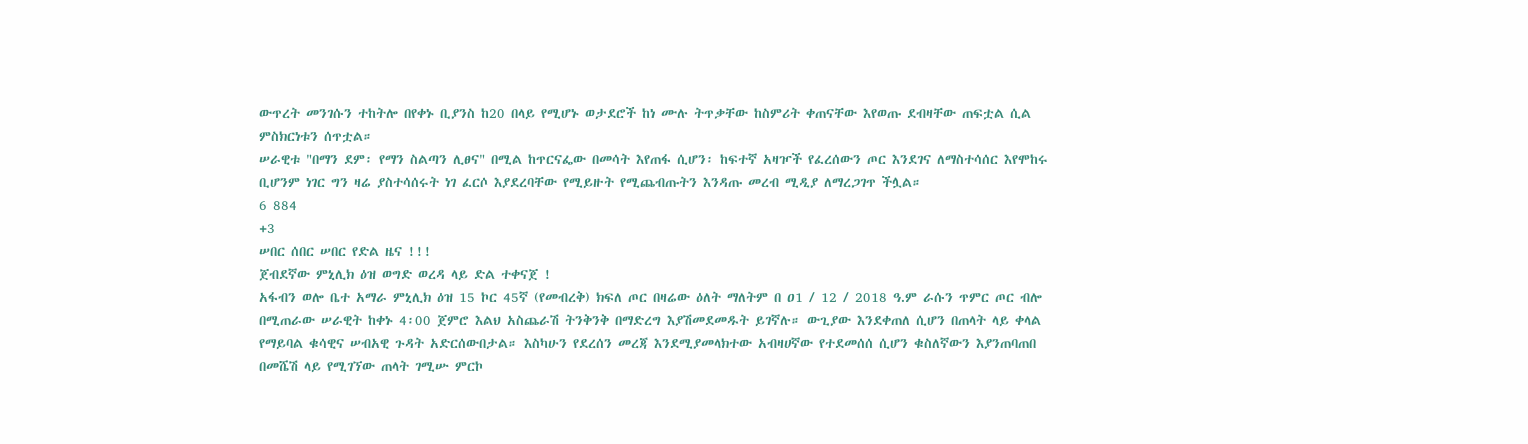ውጥረት መንገሱን ተከትሎ በየቀኑ ቢያንስ ከ20 በላይ የሚሆኑ ወታደሮች ከነ ሙሉ ትጥቃቸው ከስምሪት ቀጠናቸው እየወጡ ደብዛቸው ጠፍቷል ሲል ምስክርነቱን ሰጥቷል።
ሠራዊቱ "በማን ደም፡ የማን ስልጣን ሊፀና" በሚል ከጥርናፌው በመሳት እየጠፋ ሲሆን፡ ከፍተኛ አዛዦች የፈረሰውን ጦር እንደገና ለማስተሳሰር እየሞከሩ ቢሆንም ነገር ግን ዛሬ ያስተሳሰሩት ነገ ፈርሶ እያደረባቸው የሚይዙት የሚጨብጡትን እንዳጡ መረብ ሚዲያ ለማረጋገጥ ችሏል።
6 884
+3
ሠበር ሰበር ሠበር የድል ዜና !!!
ጀብደኛው ምኒሊክ ዕዝ ወግድ ወረዳ ላይ ድል ተቀናጀ !
አፋብን ወሎ ቤተ አማራ ምኒሊክ ዕዝ 15 ኮር 45ኛ (የመብረቅ) ክፍለ ጦር በዛሬው ዕለት ማለትም በ ዐ1 / 12 / 2018 ዓ.ም ራሱን ጥምር ጦር ብሎ በሚጠራው ሠራዊት ከቀኑ 4፡00 ጀምሮ እልህ አስጨራሽ ትንቅንቅ በማድረግ እያሽመደመዱት ይገኛሉ። ውጊያው እንደቀጠለ ሲሆን በጠላት ላይ ቀላል የማይባል ቁሳዊና ሠብአዊ ጉዳት አድርሰውበታል። እስካሁን የደረሰን መረጃ እንደሚያመላክተው አብዛሀኛው የተደመሰሰ ሲሆን ቁስለኛውን እያንጠባጠበ በመሼሽ ላይ የሚገኘው ጠላት ገሚሡ ምርኮ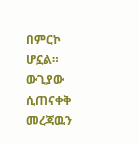በምርኮ ሆኗል። ውጊያው ሲጠናቀቅ መረጃዉን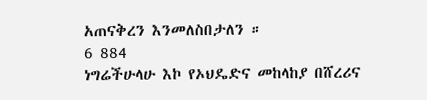አጠናቅረን እንመለስበታለን ።
6 884
ነግሬችሁላሁ እኮ የኦህዴድና መከላከያ በሸረሪና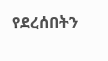የደረሰበትን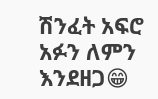ሽንፈት አፍሮ አፉን ለምን እንደዘጋ😁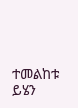ተመልከቱ ይሄን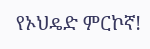የኦህዴድ ምርኮኛ!